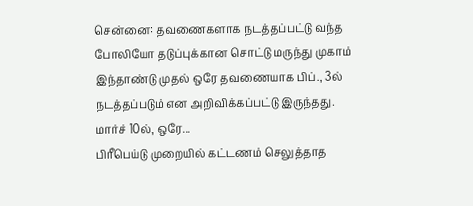சென்னை: தவணைகளாக நடத்தப்பட்டு வந்த போலியோ தடுப்புக்கான சொட்டு மருந்து முகாம் இந்தாண்டு முதல் ஒரே தவணையாக பிப்., 3ல் நடத்தப்படும் என அறிவிக்கப்பட்டு இருந்தது. மார்ச் 10ல், ஒரே...
பிரீபெய்டு முறையில் கட்டணம் செலுத்தாத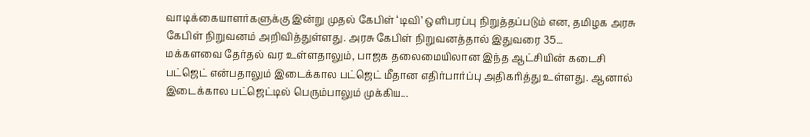வாடிக்கையாளர்களுக்கு இன்று முதல் கேபிள் ‘டிவி’ ஒளிபரப்பு நிறுத்தப்படும் என, தமிழக அரசு கேபிள் நிறுவனம் அறிவித்துள்ளது. அரசு கேபிள் நிறுவனத்தால் இதுவரை 35...
மக்களவை தேர்தல் வர உள்ளதாலும், பாஜக தலைமையிலான இந்த ஆட்சியின் கடைசி பட்ஜெட் என்பதாலும் இடைக்கால பட்ஜெட் மீதான எதிர்பார்ப்பு அதிகரித்து உள்ளது. ஆனால் இடைக்கால பட்ஜெட்டில் பெரும்பாலும் முக்கிய...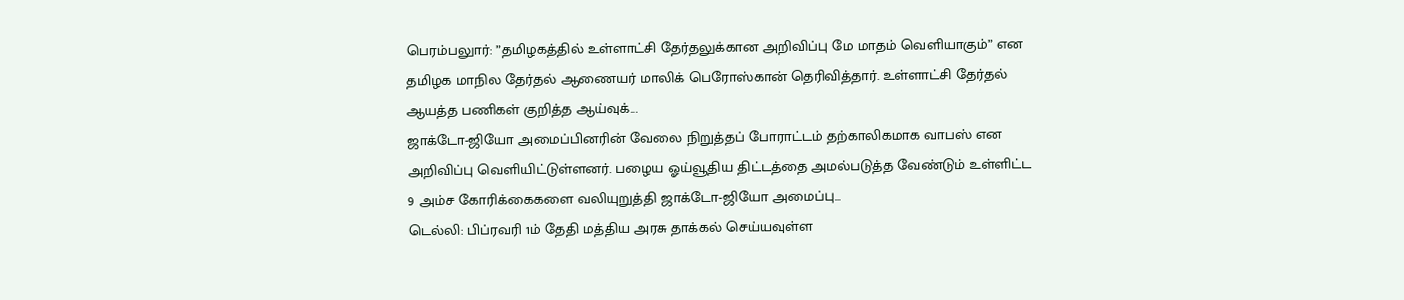பெரம்பலுார்: ”தமிழகத்தில் உள்ளாட்சி தேர்தலுக்கான அறிவிப்பு மே மாதம் வெளியாகும்” என தமிழக மாநில தேர்தல் ஆணையர் மாலிக் பெரோஸ்கான் தெரிவித்தார். உள்ளாட்சி தேர்தல் ஆயத்த பணிகள் குறித்த ஆய்வுக்...
ஜாக்டோ-ஜியோ அமைப்பினரின் வேலை நிறுத்தப் போராட்டம் தற்காலிகமாக வாபஸ் என அறிவிப்பு வெளியிட்டுள்ளனர். பழைய ஓய்வூதிய திட்டத்தை அமல்படுத்த வேண்டும் உள்ளிட்ட 9 அம்ச கோரிக்கைகளை வலியுறுத்தி ஜாக்டோ-ஜியோ அமைப்பு...
டெல்லி: பிப்ரவரி 1ம் தேதி மத்திய அரசு தாக்கல் செய்யவுள்ள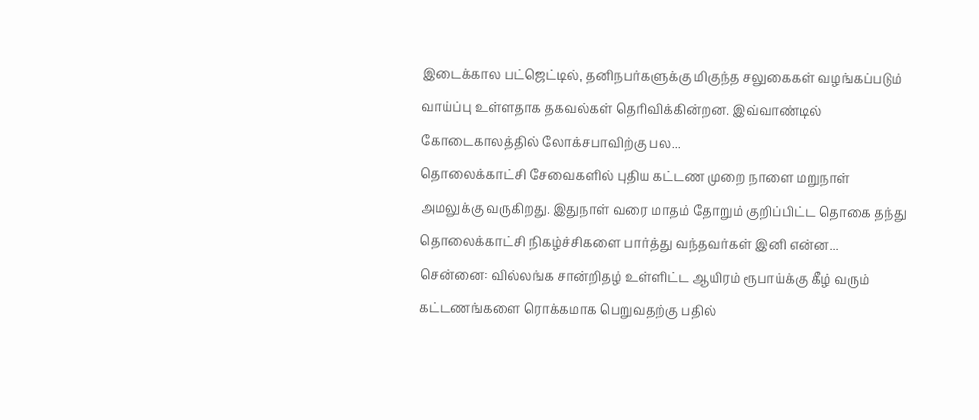இடைக்கால பட்ஜெட்டில், தனிநபர்களுக்கு மிகுந்த சலுகைகள் வழங்கப்படும் வாய்ப்பு உள்ளதாக தகவல்கள் தெரிவிக்கின்றன. இவ்வாண்டில் கோடைகாலத்தில் லோக்சபாவிற்கு பல...
தொலைக்காட்சி சேவைகளில் புதிய கட்டண முறை நாளை மறுநாள் அமலுக்கு வருகிறது. இதுநாள் வரை மாதம் தோறும் குறிப்பிட்ட தொகை தந்து தொலைக்காட்சி நிகழ்ச்சிகளை பார்த்து வந்தவர்கள் இனி என்ன...
சென்னை: வில்லங்க சான்றிதழ் உள்ளிட்ட ஆயிரம் ரூபாய்க்கு கீழ் வரும் கட்டணங்களை ரொக்கமாக பெறுவதற்கு பதில்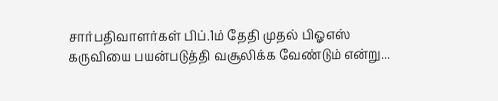சார்பதிவாளர்கள் பிப்.1ம் தேதி முதல் பிஓஎஸ் கருவியை பயன்படுத்தி வசூலிக்க வேண்டும் என்று...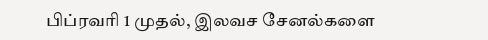பிப்ரவரி 1 முதல், இலவச சேனல்களை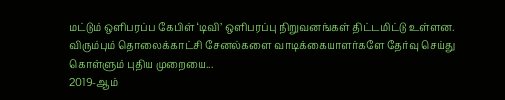மட்டும் ஒளிபரப்ப கேபிள் ‘டிவி’ ஒளிபரப்பு நிறுவனங்கள் திட்டமிட்டு உள்ளன. விரும்பும் தொலைக்காட்சி சேனல்களை வாடிக்கையாளர்களே தேர்வு செய்து கொள்ளும் புதிய முறையை...
2019-ஆம்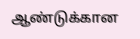ஆண்டுக்கான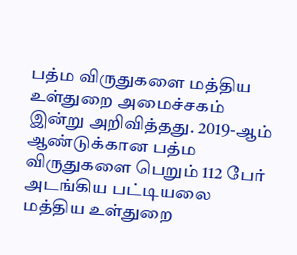பத்ம விருதுகளை மத்திய உள்துறை அமைச்சகம் இன்று அறிவித்தது. 2019-ஆம் ஆண்டுக்கான பத்ம விருதுகளை பெறும் 112 பேர் அடங்கிய பட்டியலை மத்திய உள்துறை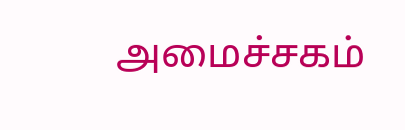அமைச்சகம்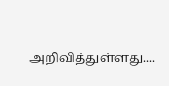அறிவித்துள்ளது....